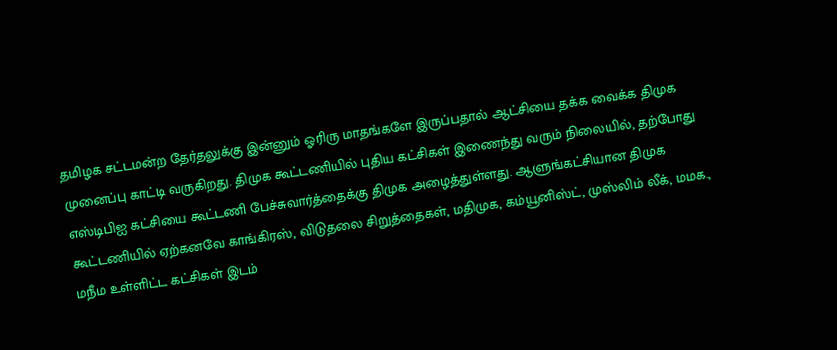தமிழக சட்டமன்ற தேர்தலுக்கு இன்னும் ஓரிரு மாதங்களே இருப்பதால் ஆட்சியை தக்க வைக்க திமுக முனைப்பு காட்டி வருகிறது. திமுக கூட்டணியில் புதிய கட்சிகள் இணைந்து வரும் நிலையில், தற்போது எஸ்டிபிஐ கட்சியை கூட்டணி பேச்சுவார்த்தைக்கு திமுக அழைத்துள்ளது. ஆளுங்கட்சியான திமுக கூட்டணியில் ஏற்கனவே காங்கிரஸ், விடுதலை சிறுத்தைகள், மதிமுக, கம்யூனிஸ்ட், முஸ்லிம் லீக், மமக., மநீம உள்ளிட்ட கட்சிகள் இடம்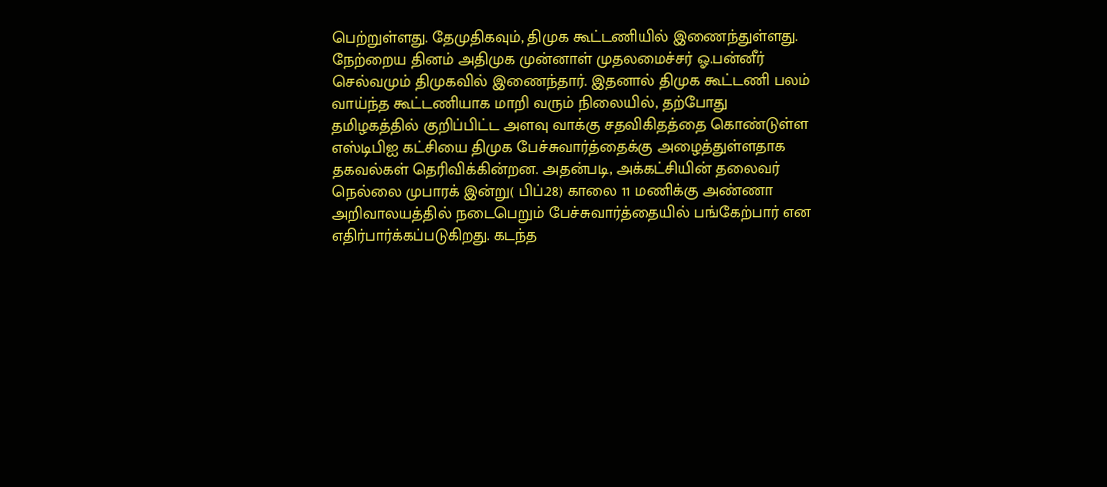பெற்றுள்ளது. தேமுதிகவும், திமுக கூட்டணியில் இணைந்துள்ளது. நேற்றைய தினம் அதிமுக முன்னாள் முதலமைச்சர் ஓ.பன்னீர் செல்வமும் திமுகவில் இணைந்தார். இதனால் திமுக கூட்டணி பலம் வாய்ந்த கூட்டணியாக மாறி வரும் நிலையில், தற்போது தமிழகத்தில் குறிப்பிட்ட அளவு வாக்கு சதவிகிதத்தை கொண்டுள்ள எஸ்டிபிஐ கட்சியை திமுக பேச்சுவார்த்தைக்கு அழைத்துள்ளதாக தகவல்கள் தெரிவிக்கின்றன. அதன்படி, அக்கட்சியின் தலைவர் நெல்லை முபாரக் இன்று( பிப்.28) காலை 11 மணிக்கு அண்ணா அறிவாலயத்தில் நடைபெறும் பேச்சுவார்த்தையில் பங்கேற்பார் என எதிர்பார்க்கப்படுகிறது. கடந்த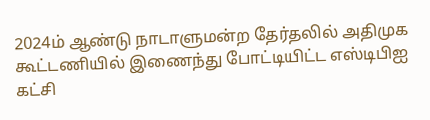2024ம் ஆண்டு நாடாளுமன்ற தேர்தலில் அதிமுக கூட்டணியில் இணைந்து போட்டியிட்ட எஸ்டிபிஐ கட்சி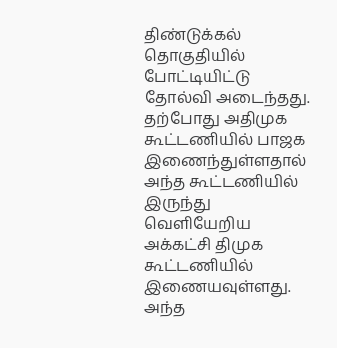திண்டுக்கல் தொகுதியில் போட்டியிட்டு தோல்வி அடைந்தது. தற்போது அதிமுக கூட்டணியில் பாஜக இணைந்துள்ளதால் அந்த கூட்டணியில் இருந்து வெளியேறிய அக்கட்சி திமுக கூட்டணியில் இணையவுள்ளது. அந்த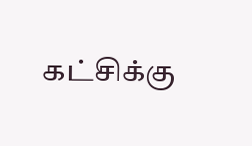கட்சிக்கு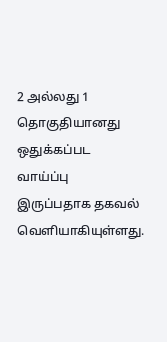2 அல்லது 1 தொகுதியானது ஒதுக்கப்பட வாய்ப்பு இருப்பதாக தகவல் வெளியாகியுள்ளது.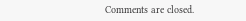Comments are closed.